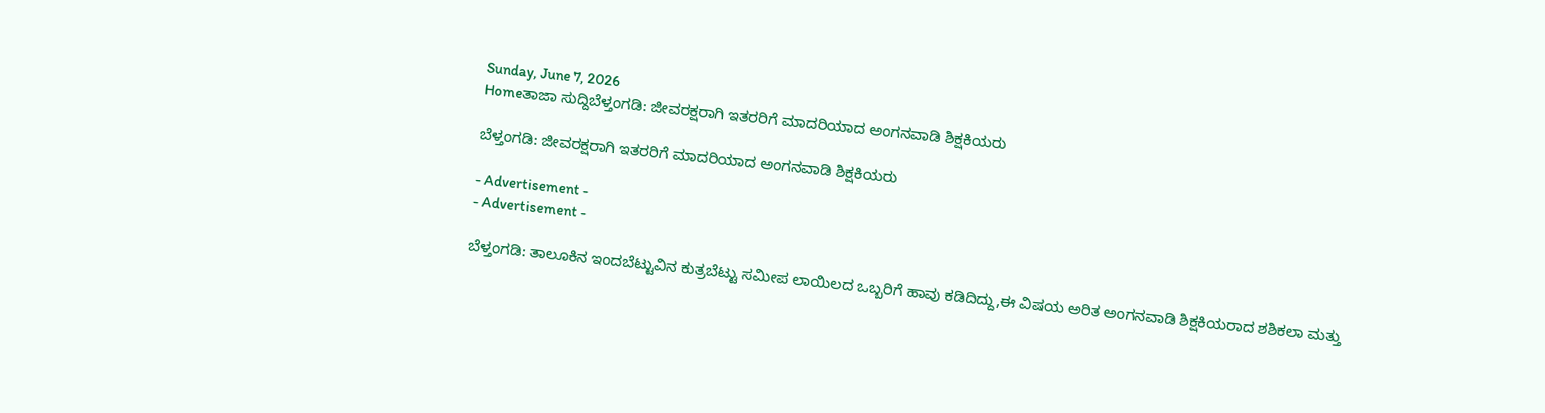Sunday, June 7, 2026
Homeತಾಜಾ ಸುದ್ದಿಬೆಳ್ತಂಗಡಿ: ಜೀವರಕ್ಷರಾಗಿ ಇತರರಿಗೆ ಮಾದರಿಯಾದ ಅಂಗನವಾಡಿ ಶಿಕ್ಷಕಿಯರು

ಬೆಳ್ತಂಗಡಿ: ಜೀವರಕ್ಷರಾಗಿ ಇತರರಿಗೆ ಮಾದರಿಯಾದ ಅಂಗನವಾಡಿ ಶಿಕ್ಷಕಿಯರು

- Advertisement -
- Advertisement -

ಬೆಳ್ತಂಗಡಿ: ತಾಲೂಕಿನ ಇಂದಬೆಟ್ಟುವಿನ ಕುತ್ರಬೆಟ್ಟು ಸಮೀಪ ಲಾಯಿಲದ ಒಬ್ಬರಿಗೆ ಹಾವು ಕಡಿದಿದ್ದು,ಈ ವಿಷಯ ಅರಿತ ಅಂಗನವಾಡಿ ಶಿಕ್ಷಕಿಯರಾದ ಶಶಿಕಲಾ ಮತ್ತು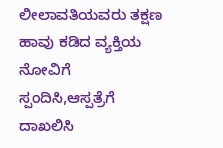ಲೀಲಾವತಿಯವರು ತಕ್ಷಣ ಹಾವು ಕಡಿದ ವ್ಯಕ್ತಿಯ ನೋವಿಗೆ ಸ್ಪಂದಿಸಿ,ಆಸ್ಪತ್ರೆಗೆ ದಾಖಲಿಸಿ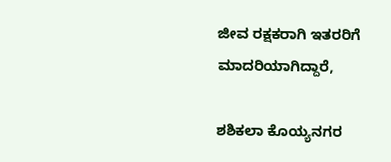ಜೀವ ರಕ್ಷಕರಾಗಿ ಇತರರಿಗೆ ಮಾದರಿಯಾಗಿದ್ದಾರೆ,

ಶಶಿಕಲಾ ಕೊಯ್ಯನಗರ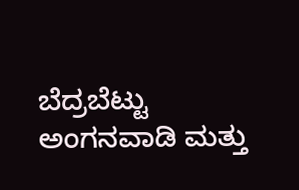ಬೆದ್ರಬೆಟ್ಟು ಅಂಗನವಾಡಿ ಮತ್ತು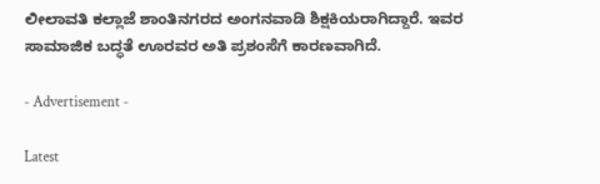ಲೀಲಾವತಿ ಕಲ್ಲಾಜೆ ಶಾಂತಿನಗರದ ಅಂಗನವಾಡಿ ಶಿಕ್ಷಕಿಯರಾಗಿದ್ದಾರೆ. ಇವರ ಸಾಮಾಜಿಕ ಬದ್ಧತೆ ಊರವರ ಅತಿ ಪ್ರಶಂಸೆಗೆ ಕಾರಣವಾಗಿದೆ.

- Advertisement -

Latest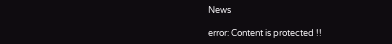News

error: Content is protected !!